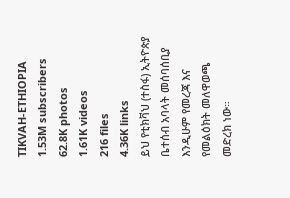TIKVAH-ETHIOPIA
1.53M subscribers
62.8K photos
1.61K videos
216 files
4.36K links
ይህ የቲክቫህ (ተስፋ) ኢትዮጵያ ቤተሰብ አባላት መሰባሰቢያ እንዲሁም የመረጃ እና የመልዕክት መለዋወጫ መድረክ ነው።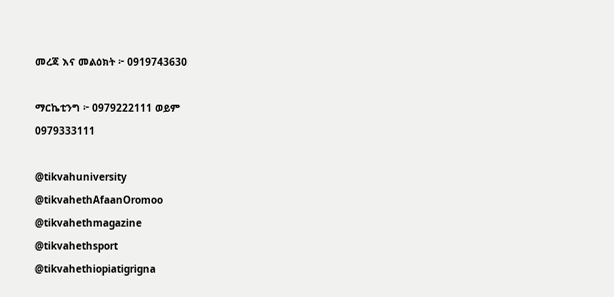መረጃ እና መልዕክት ፦ 0919743630

ማርኬቲንግ ፦ 0979222111 ወይም
0979333111

@tikvahuniversity
@tikvahethAfaanOromoo
@tikvahethmagazine
@tikvahethsport
@tikvahethiopiatigrigna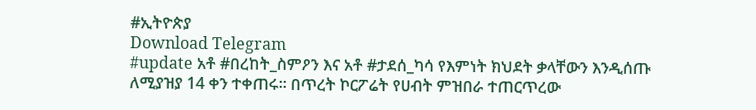#ኢትዮጵያ
Download Telegram
#update አቶ #በረከት_ስምዖን እና አቶ #ታደሰ_ካሳ የእምነት ክህደት ቃላቸውን እንዲሰጡ ለሚያዝያ 14 ቀን ተቀጠሩ፡፡ በጥረት ኮርፖሬት የሀብት ምዝበራ ተጠርጥረው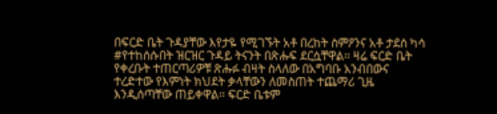በፍርድ ቤት ጉዳያቸው እየታዬ የሚገኙት አቶ በረከት ስምዖንና አቶ ታደሰ ካሳ #የተከሰሱበት ዝርዝር ጉዳይ ትናንት በጽሑፍ ደርሷቸዋል፡፡ ዛሬ ፍርድ ቤት የቀረቡት ተጠርጣሪዎቹ ጽሑፉ ብዛት ስላለው በአግባቡ አንብበውና ተረድተው የእምነት ክህደት ቃላቸውን ለመስጠት ተጨማሪ ጊዜ እንዲሰጣቸው ጠይቀዋል፡፡ ፍርድ ቤቱም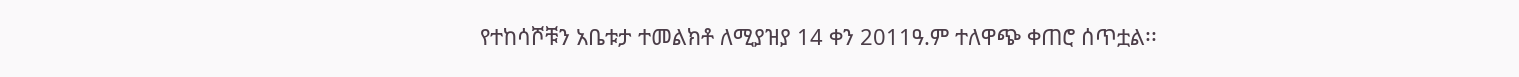የተከሳሾቹን አቤቱታ ተመልክቶ ለሚያዝያ 14 ቀን 2011ዓ.ም ተለዋጭ ቀጠሮ ሰጥቷል፡፡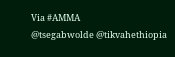Via #AMMA
@tsegabwolde @tikvahethiopia